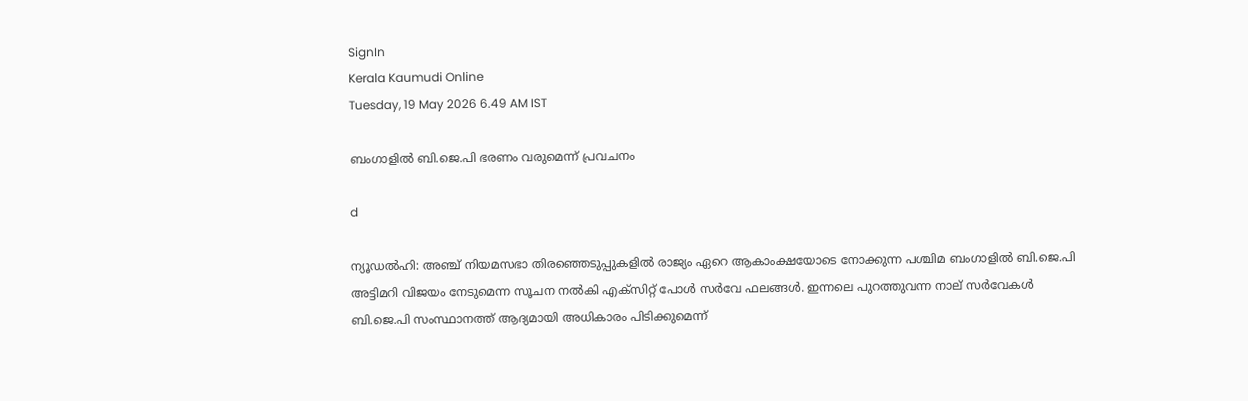SignIn
Kerala Kaumudi Online
Tuesday, 19 May 2026 6.49 AM IST

ബംഗാളിൽ ബി.ജെ.പി ഭരണം വരുമെന്ന് പ്രവചനം

d

ന്യൂഡൽഹി: അഞ്ച് നിയമസഭാ തിരഞ്ഞെടുപ്പുകളിൽ രാജ്യം ഏറെ ആകാംക്ഷയോടെ നോക്കുന്ന പശ്ചിമ ബംഗാളിൽ ബി.ജെ.പി അട്ടിമറി വിജയം നേടുമെന്ന സൂചന നൽകി എക്‌സിറ്റ് പോൾ സർവേ ഫലങ്ങൾ. ഇന്നലെ പുറത്തുവന്ന നാല് സർവേകൾ ബി.ജെ.പി സംസ്ഥാനത്ത് ആദ്യമായി അധികാരം പിടിക്കുമെന്ന്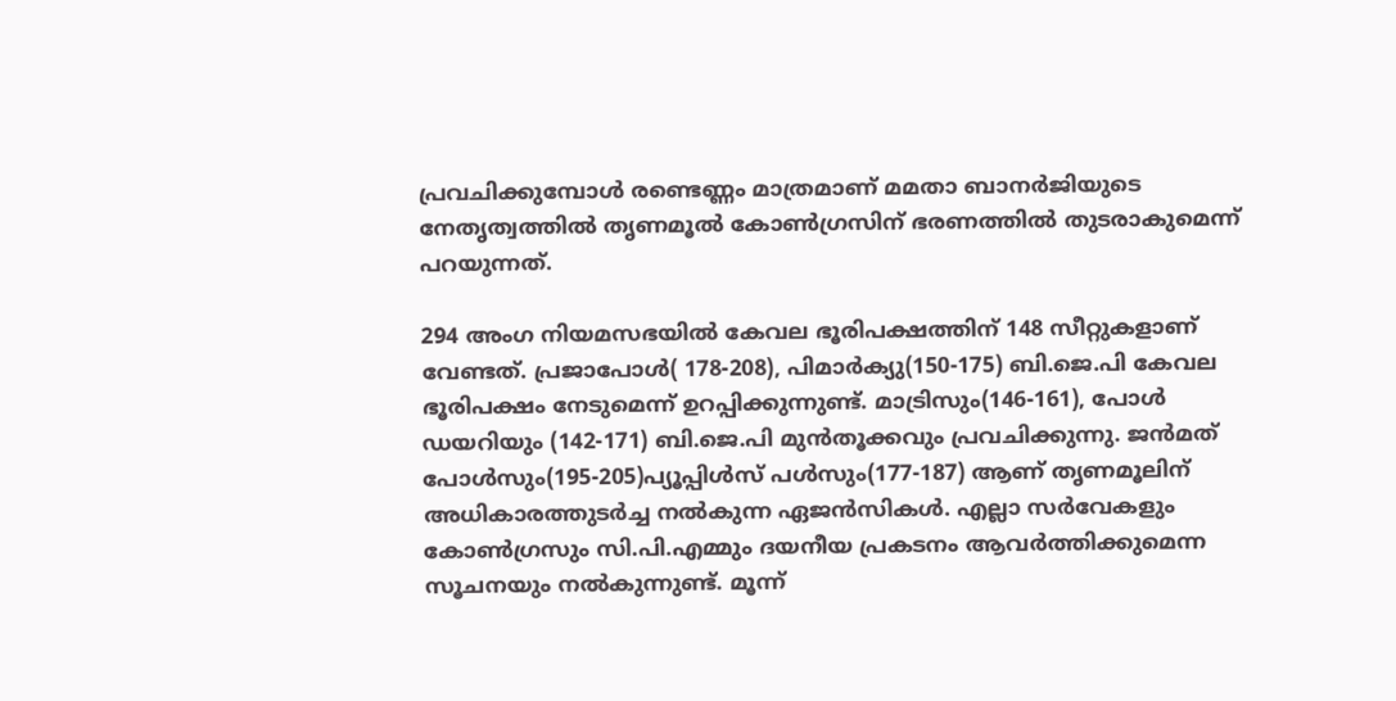പ്രവചിക്കുമ്പോൾ രണ്ടെണ്ണം മാത്രമാണ് മമതാ ബാനർജിയുടെ നേതൃത്വത്തിൽ തൃണമൂൽ കോൺഗ്രസിന് ഭരണത്തിൽ തുടരാകുമെന്ന് പറയുന്നത്.

294 അംഗ നിയമസഭയിൽ കേവല ഭൂരിപക്ഷത്തിന് 148 സീറ്റുകളാണ് വേണ്ടത്. പ്രജാപോൾ( 178-208), പിമാർക്യു(150-175) ബി.ജെ.പി കേവല ഭൂരിപക്ഷം നേടുമെന്ന് ഉറപ്പിക്കുന്നുണ്ട്. മാട്രിസും(146-161), പോൾ ഡയറിയും (142-171) ബി.ജെ.പി മുൻതൂക്കവും പ്രവചിക്കുന്നു. ജൻമത് പോൾസും(195-205)പ്യൂപ്പിൾസ് പൾസും(177-187) ആണ് തൃണമൂലിന് അധികാരത്തുടർച്ച നൽകുന്ന ഏജൻസികൾ. എല്ലാ സർവേകളും കോൺഗ്രസും സി.പി.എമ്മും ദയനീയ പ്രകടനം ആവർത്തിക്കുമെന്ന സൂചനയും നൽകുന്നുണ്ട്. മൂന്ന്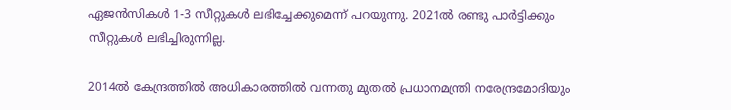ഏജൻസികൾ 1-3 സീറ്റുകൾ ലഭിച്ചേക്കുമെന്ന് പറയുന്നു. 2021ൽ രണ്ടു പാർട്ടിക്കും സീറ്റുകൾ ലഭിച്ചിരുന്നില്ല.

2014ൽ കേന്ദ്രത്തിൽ അധികാരത്തിൽ വന്നതു മുതൽ പ്രധാനമന്ത്രി നരേന്ദ്രമോദിയും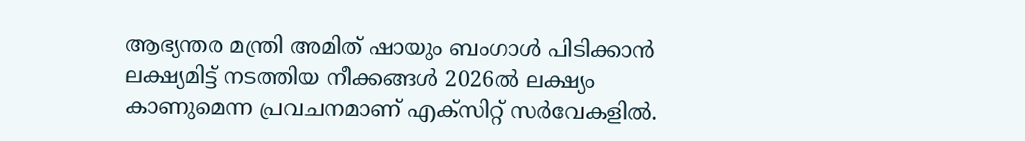ആഭ്യന്തര മന്ത്രി അമിത് ഷായും ബംഗാൾ പിടിക്കാൻ ലക്ഷ്യമിട്ട് നടത്തിയ നീക്കങ്ങൾ 2026ൽ ലക്ഷ്യം കാണുമെന്ന പ്രവചനമാണ് എക്‌സിറ്റ് സർവേകളിൽ.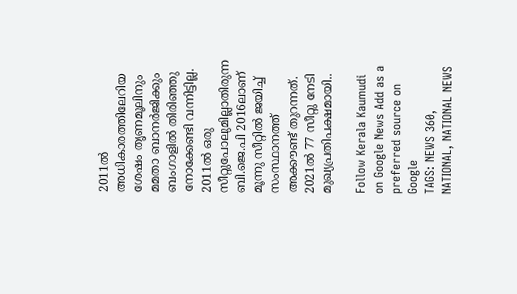2011ൽ അധികാരത്തിലേറിയ ശേഷം തൃണമൂലിനും മമതാ ബാനർജിക്കും ബംഗാളിൽ തിരിഞ്ഞു നോക്കേണ്ടി വന്നിട്ടില്ല. 2011ൽ ഒരു സീറ്റുപോലുമില്ലാതിരുന്ന ബി.ജെ.പി 2016ലാണ് മൂന്നു സീറ്റിൽ ജയിച്ച് സംസ്ഥാനത്ത് അക്കൗണ്ട് തുറന്നത്. 2021ൽ 77 സീറ്റു നേടി മുഖ്യപ്രതിപക്ഷമായി..

Follow Kerala Kaumudi on Google News Add as a preferred source on Google
TAGS: NEWS 360, NATIONAL, NATIONAL NEWS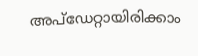അപ്ഡേറ്റായിരിക്കാം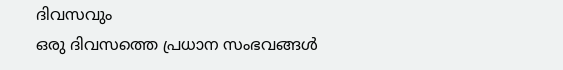ദിവസവും
ഒരു ദിവസത്തെ പ്രധാന സംഭവങ്ങൾ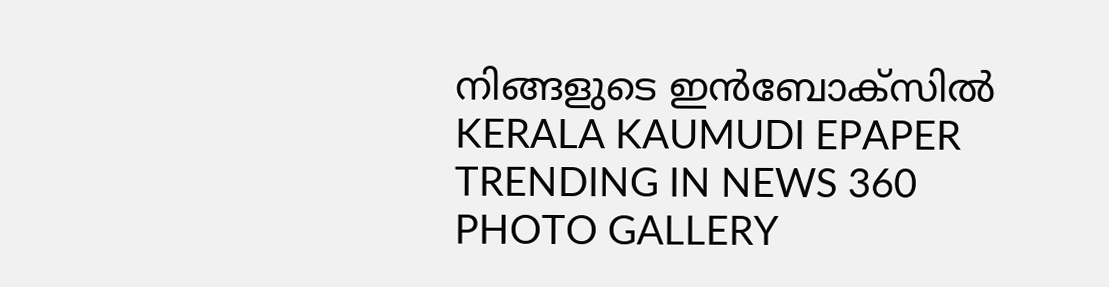നിങ്ങളുടെ ഇൻബോക്സിൽ
KERALA KAUMUDI EPAPER
TRENDING IN NEWS 360
PHOTO GALLERY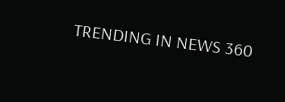TRENDING IN NEWS 360